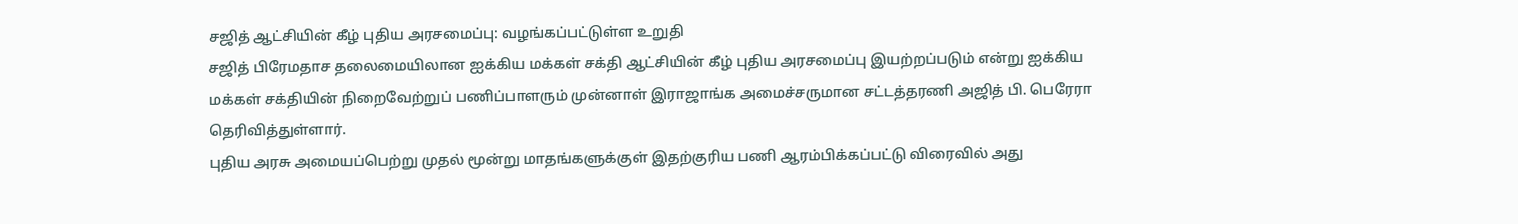சஜித் ஆட்சியின் கீழ் புதிய அரசமைப்பு: வழங்கப்பட்டுள்ள உறுதி
சஜித் பிரேமதாச தலைமையிலான ஐக்கிய மக்கள் சக்தி ஆட்சியின் கீழ் புதிய அரசமைப்பு இயற்றப்படும் என்று ஐக்கிய மக்கள் சக்தியின் நிறைவேற்றுப் பணிப்பாளரும் முன்னாள் இராஜாங்க அமைச்சருமான சட்டத்தரணி அஜித் பி. பெரேரா தெரிவித்துள்ளார்.
புதிய அரசு அமையப்பெற்று முதல் மூன்று மாதங்களுக்குள் இதற்குரிய பணி ஆரம்பிக்கப்பட்டு விரைவில் அது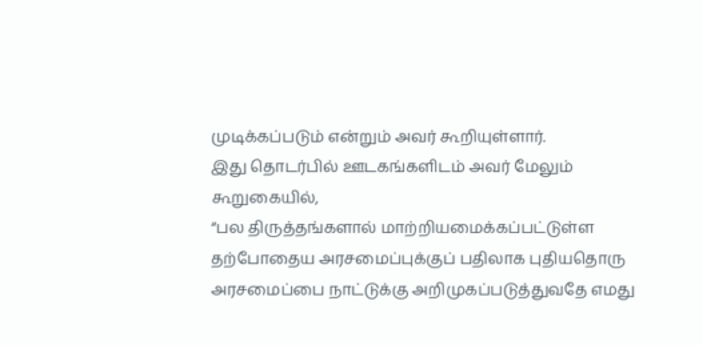முடிக்கப்படும் என்றும் அவர் கூறியுள்ளார்.
இது தொடர்பில் ஊடகங்களிடம் அவர் மேலும் கூறுகையில்,
“பல திருத்தங்களால் மாற்றியமைக்கப்பட்டுள்ள தற்போதைய அரசமைப்புக்குப் பதிலாக புதியதொரு அரசமைப்பை நாட்டுக்கு அறிமுகப்படுத்துவதே எமது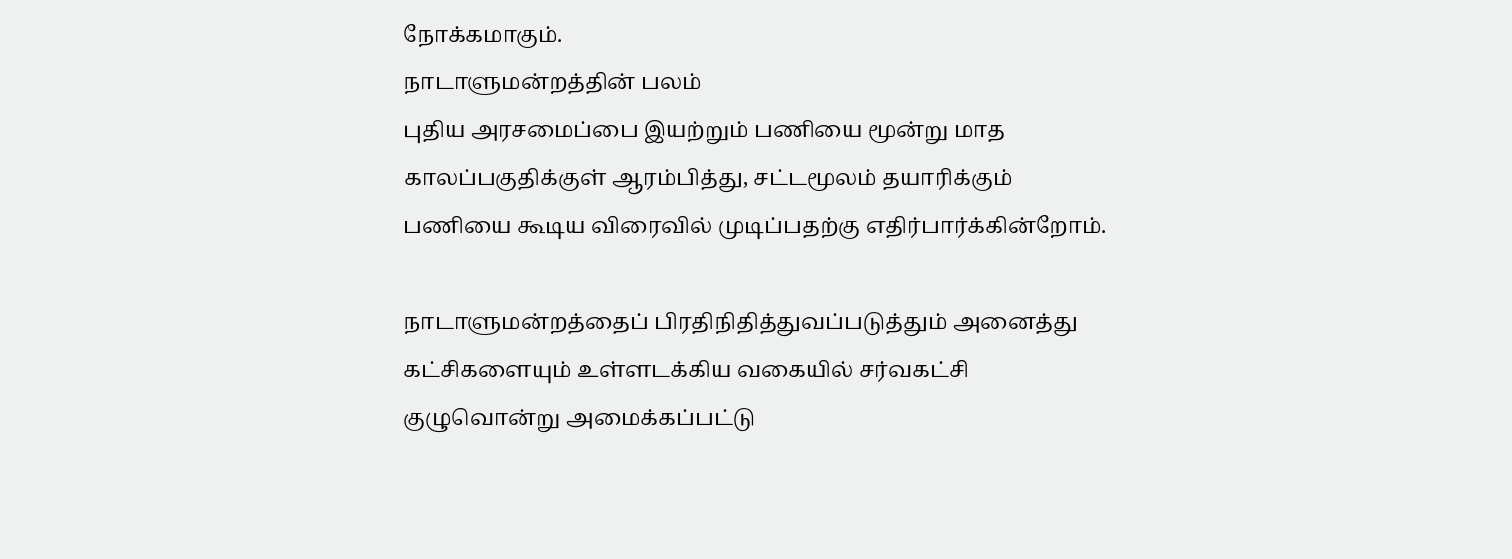நோக்கமாகும்.
நாடாளுமன்றத்தின் பலம்
புதிய அரசமைப்பை இயற்றும் பணியை மூன்று மாத காலப்பகுதிக்குள் ஆரம்பித்து, சட்டமூலம் தயாரிக்கும் பணியை கூடிய விரைவில் முடிப்பதற்கு எதிர்பார்க்கின்றோம்.

நாடாளுமன்றத்தைப் பிரதிநிதித்துவப்படுத்தும் அனைத்து கட்சிகளையும் உள்ளடக்கிய வகையில் சர்வகட்சி குழுவொன்று அமைக்கப்பட்டு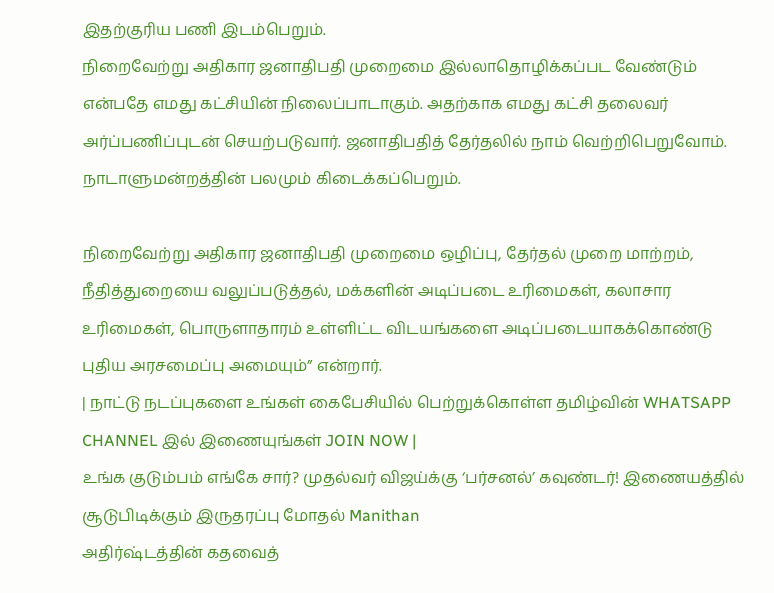இதற்குரிய பணி இடம்பெறும்.
நிறைவேற்று அதிகார ஜனாதிபதி முறைமை இல்லாதொழிக்கப்பட வேண்டும் என்பதே எமது கட்சியின் நிலைப்பாடாகும். அதற்காக எமது கட்சி தலைவர் அர்ப்பணிப்புடன் செயற்படுவார். ஜனாதிபதித் தேர்தலில் நாம் வெற்றிபெறுவோம். நாடாளுமன்றத்தின் பலமும் கிடைக்கப்பெறும்.

நிறைவேற்று அதிகார ஜனாதிபதி முறைமை ஒழிப்பு, தேர்தல் முறை மாற்றம், நீதித்துறையை வலுப்படுத்தல், மக்களின் அடிப்படை உரிமைகள், கலாசார உரிமைகள், பொருளாதாரம் உள்ளிட்ட விடயங்களை அடிப்படையாகக்கொண்டு புதிய அரசமைப்பு அமையும்” என்றார்.
| நாட்டு நடப்புகளை உங்கள் கைபேசியில் பெற்றுக்கொள்ள தமிழ்வின் WHATSAPP CHANNEL இல் இணையுங்கள் JOIN NOW |
உங்க குடும்பம் எங்கே சார்? முதல்வர் விஜய்க்கு ‘பர்சனல்’ கவுண்டர்! இணையத்தில் சூடுபிடிக்கும் இருதரப்பு மோதல் Manithan
அதிர்ஷ்டத்தின் கதவைத்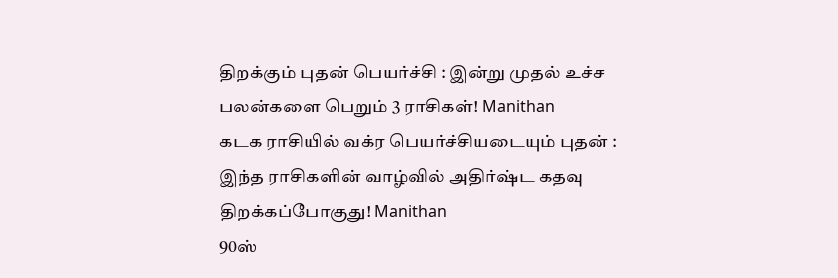திறக்கும் புதன் பெயர்ச்சி : இன்று முதல் உச்ச பலன்களை பெறும் 3 ராசிகள்! Manithan
கடக ராசியில் வக்ர பெயர்ச்சியடையும் புதன் : இந்த ராசிகளின் வாழ்வில் அதிர்ஷ்ட கதவு திறக்கப்போகுது! Manithan
90ஸ்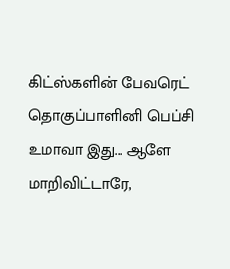கிட்ஸ்களின் பேவரெட் தொகுப்பாளினி பெப்சி உமாவா இது... ஆளே மாறிவிட்டாரே,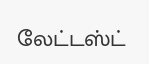லேட்டஸ்ட்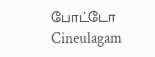போட்டோ Cineulagam